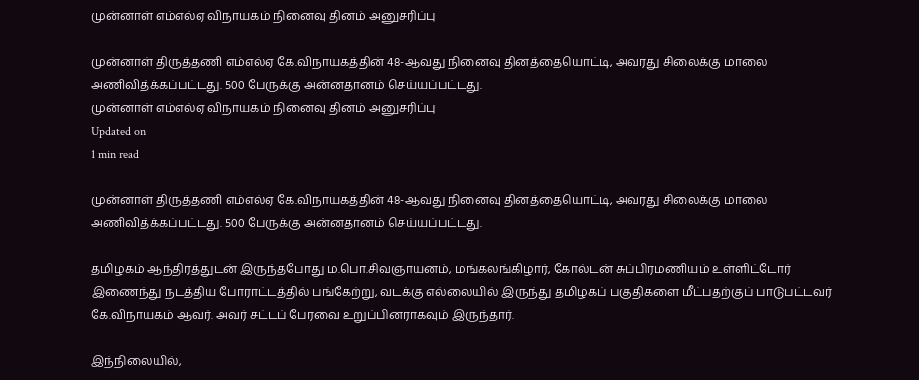முன்னாள் எம்எல்ஏ விநாயகம் நினைவு தினம் அனுசரிப்பு

முன்னாள் திருத்தணி எம்எல்ஏ கே.விநாயகத்தின் 48-ஆவது நினைவு தினத்தையொட்டி, அவரது சிலைக்கு மாலை அணிவித்க்கப்பட்டது. 500 பேருக்கு அன்னதானம் செய்யப்பட்டது.
முன்னாள் எம்எல்ஏ விநாயகம் நினைவு தினம் அனுசரிப்பு
Updated on
1 min read

முன்னாள் திருத்தணி எம்எல்ஏ கே.விநாயகத்தின் 48-ஆவது நினைவு தினத்தையொட்டி, அவரது சிலைக்கு மாலை அணிவித்க்கப்பட்டது. 500 பேருக்கு அன்னதானம் செய்யப்பட்டது.

தமிழகம் ஆந்திரத்துடன் இருந்தபோது ம.பொ.சிவஞாயனம், மங்கலங்கிழார், கோல்டன் சுப்பிரமணியம் உள்ளிட்டோர் இணைந்து நடத்திய போராட்டத்தில் பங்கேற்று, வடக்கு எல்லையில் இருந்து தமிழகப் பகுதிகளை மீட்பதற்குப் பாடுபட்டவர் கே.விநாயகம் ஆவர். அவர் சட்டப் பேரவை உறுப்பினராகவும் இருந்தார்.

இந்நிலையில்,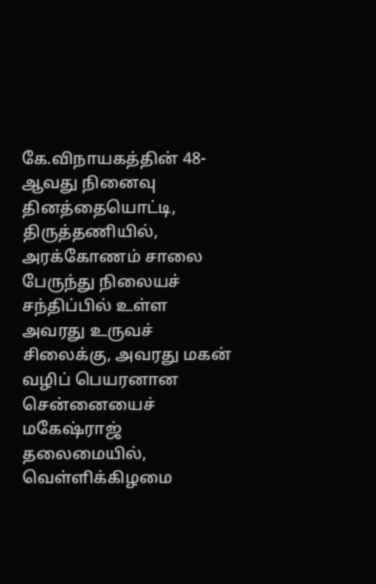கே.விநாயகத்தின் 48-ஆவது நினைவு தினத்தையொட்டி, திருத்தணியில், அரக்கோணம் சாலை பேருந்து நிலையச் சந்திப்பில் உள்ள அவரது உருவச் சிலைக்கு, அவரது மகன் வழிப் பெயரனான சென்னையைச் மகேஷ்ராஜ் தலைமையில், வெள்ளிக்கிழமை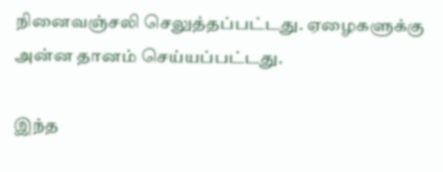நினைவஞ்சலி செலுத்தப்பட்டது. ஏழைகளுக்கு அன்ன தானம் செய்யப்பட்டது.

இந்த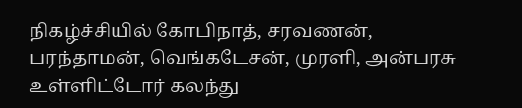நிகழ்ச்சியில் கோபிநாத், சரவணன், பரந்தாமன், வெங்கடேசன், முரளி, அன்பரசு உள்ளிட்டோர் கலந்து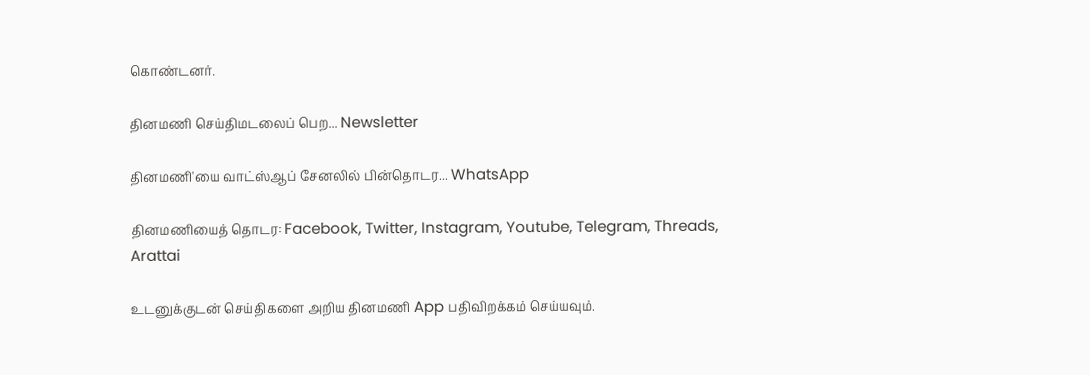கொண்டனர்.

தினமணி செய்திமடலைப் பெற... Newsletter

தினமணி'யை வாட்ஸ்ஆப் சேனலில் பின்தொடர... WhatsApp

தினமணியைத் தொடர: Facebook, Twitter, Instagram, Youtube, Telegram, Threads, Arattai

உடனுக்குடன் செய்திகளை அறிய தினமணி App பதிவிறக்கம் செய்யவும்.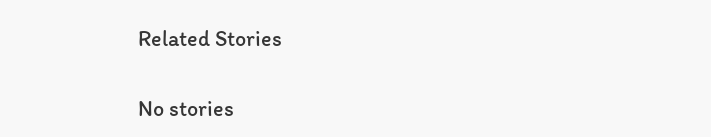Related Stories

No stories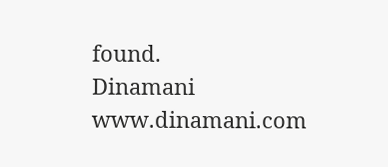found.
Dinamani
www.dinamani.com